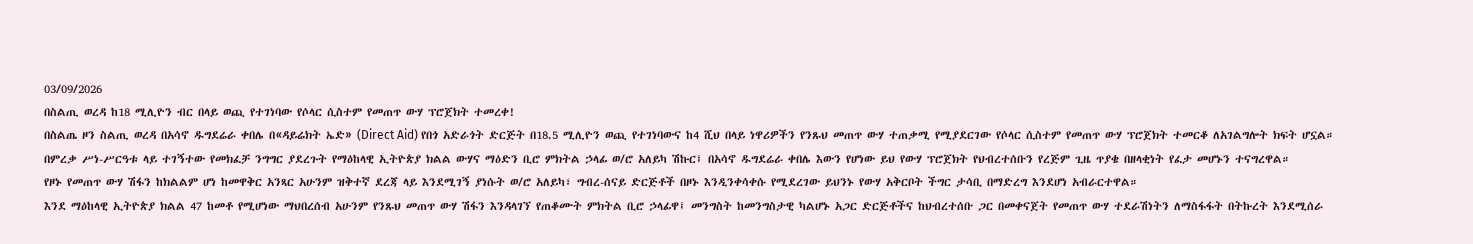03/09/2026
በስልጢ ወረዳ ከ18 ሚሊዮን ብር በላይ ወጪ የተገነባው የሶላር ሲስተም የመጠጥ ውሃ ፕሮጀክት ተመረቀ!
በስልጤ ዞን ስልጢ ወረዳ በአሳኖ ዱግደሬራ ቀበሌ በ«ዳይሬክት ኤድ» (Direct Aid) የበጎ አድራጎት ድርጅት በ18.5 ሚሊዮን ወጪ የተገነባውና ከ4 ሺህ በላይ ነዋሪዎችን የንጹህ መጠጥ ውሃ ተጠቃሚ የሚያደርገው የሶላር ሲስተም የመጠጥ ውሃ ፕሮጀክት ተመርቆ ለአገልግሎት ክፍት ሆኗል።
በምረቃ ሥነ-ሥርዓቱ ላይ ተገኝተው የመክፈቻ ንግግር ያደረጉት የማዕከላዊ ኢትዮጵያ ክልል ውሃና ማዕድን ቢሮ ምክትል ኃላፊ ወ/ሮ አለይካ ሽኩር፤ በአሳኖ ዱግደሬራ ቀበሌ እውን የሆነው ይህ የውሃ ፕሮጀክት የህብረተሰቡን የረጅም ጊዜ ጥያቄ በዘላቂነት የፈታ መሆኑን ተናግረዋል።
የዞኑ የመጠጥ ውሃ ሽፋን ከክልልም ሆነ ከመዋቅር አንጻር አሁንም ዝቅተኛ ደረጃ ላይ እንደሚገኝ ያነሱት ወ/ሮ አለይካ፣ ግብረ-ሰናይ ድርጅቶች በዞኑ እንዲንቀሳቀሱ የሚደረገው ይህንኑ የውሃ አቅርቦት ችግር ታሳቢ በማድረግ እንደሆነ አብራርተዋል።
እንደ ማዕከላዊ ኢትዮጵያ ክልል 47 ከመቶ የሚሆነው ማህበረሰብ አሁንም የንጹህ መጠጥ ውሃ ሽፋን እንዳላገኘ የጠቆሙት ምክትል ቢሮ ኃላፊዋ፤ መንግስት ከመንግስታዊ ካልሆኑ አጋር ድርጅቶችና ከህብረተሰቡ ጋር በመቀናጀት የመጠጥ ውሃ ተደራሽነትን ለማስፋፋት በትኩረት እንደሚሰራ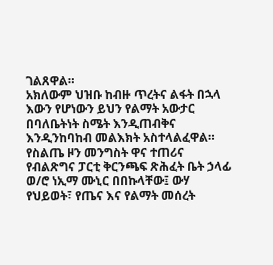ገልጸዋል።
አክለውም ህዝቡ ከብዙ ጥረትና ልፋት በኋላ እውን የሆነውን ይህን የልማት አውታር በባለቤትነት ስሜት እንዲጠብቅና እንዲንከባከብ መልእክት አስተላልፈዋል።
የስልጤ ዞን መንግስት ዋና ተጠሪና የብልጽግና ፓርቲ ቅርንጫፍ ጽሕፈት ቤት ኃላፊ ወ/ሮ ነኢማ ሙኒር በበኩላቸው፤ ውሃ የህይወት፣ የጤና እና የልማት መሰረት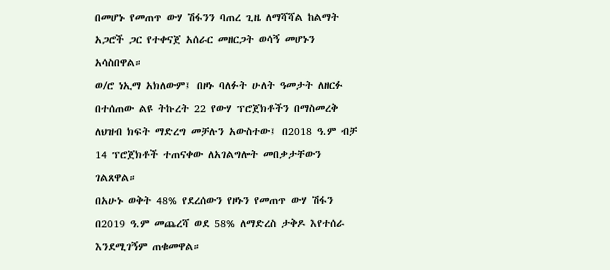በመሆኑ የመጠጥ ውሃ ሽፋንን ባጠረ ጊዜ ለማሻሻል ከልማት አጋሮች ጋር የተቀናጀ አሰራር መዘርጋት ወሳኝ መሆኑን አሳስበዋል።
ወ/ሮ ነኢማ አክለውም፤ በዞኑ ባለፉት ሁለት ዓመታት ለዘርፉ በተሰጠው ልዩ ትኩረት 22 የውሃ ፕሮጀክቶችን በማስመረቅ ለህዝብ ክፍት ማድረግ መቻሉን አውስተው፤ በ2018 ዓ.ም ብቻ 14 ፕሮጀክቶች ተጠናቀው ለአገልግሎት መበቃታቸውን ገልጸዋል።
በአሁኑ ወቅት 48% የደረሰውን የዞኑን የመጠጥ ውሃ ሽፋን በ2019 ዓ.ም መጨረሻ ወደ 58% ለማድረስ ታቅዶ እየተሰራ እንደሚገኝም ጠቁመዋል።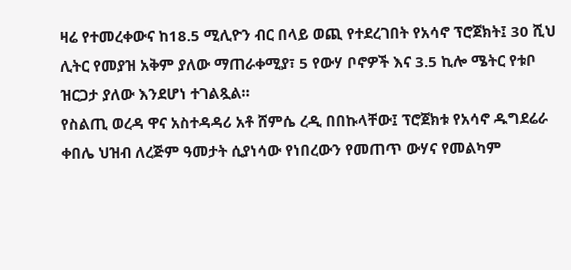ዛሬ የተመረቀውና ከ18.5 ሚሊዮን ብር በላይ ወጪ የተደረገበት የአሳኖ ፕሮጀክት፤ 30 ሺህ ሊትር የመያዝ አቅም ያለው ማጠራቀሚያ፣ 5 የውሃ ቦኖዎች እና 3.5 ኪሎ ሜትር የቱቦ ዝርጋታ ያለው እንደሆነ ተገልጿል።
የስልጢ ወረዳ ዋና አስተዳዳሪ አቶ ሸምሴ ረዲ በበኩላቸው፤ ፕሮጀክቱ የአሳኖ ዱግደሬራ ቀበሌ ህዝብ ለረጅም ዓመታት ሲያነሳው የነበረውን የመጠጥ ውሃና የመልካም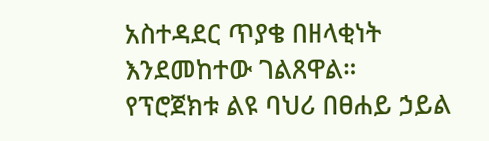አስተዳደር ጥያቄ በዘላቂነት እንደመከተው ገልጸዋል።
የፕሮጀክቱ ልዩ ባህሪ በፀሐይ ኃይል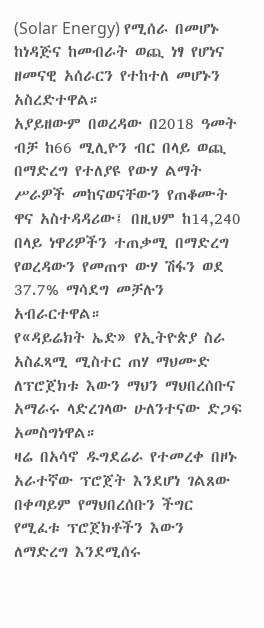(Solar Energy) የሚሰራ በመሆኑ ከነዳጅና ከመብራት ወጪ ነፃ የሆነና ዘመናዊ አሰራርን የተከተለ መሆኑን አስረድተዋል።
አያይዘውም በወረዳው በ2018 ዓመት ብቻ ከ66 ሚሊዮን ብር በላይ ወጪ በማድረግ የተለያዩ የውሃ ልማት ሥራዎች መከናወናቸውን የጠቆሙት ዋና አስተዳዳሪው፤ በዚህም ከ14,240 በላይ ነዋሪዎችን ተጠቃሚ በማድረግ የወረዳውን የመጠጥ ውሃ ሽፋን ወደ 37.7% ማሳደግ መቻሉን አብራርተዋል።
የ«ዳይሬክት ኤድ» የኢትዮጵያ ስራ አስፈጻሚ ሚስተር ጠሃ ማህሙድ ለፕሮጀክቱ እውን ማህን ማህበረሰቡና አማራሩ ላድረገላው ሁለንተናው ድጋፍ አመስግነዋል።
ዛሬ በአሳኖ ዱግደሬራ የተመረቀ በዞኑ አራተኛው ፕሮጀት እንደሆነ ገልጸው በቀጣይም የማህበረሰቡን ችግር የሚፈቱ ፕሮጀክቶችን እውን ለማድረግ እንደሚሰሩ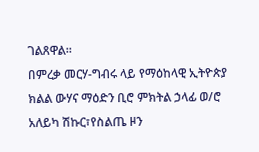ገልጸዋል።
በምረቃ መርሃ-ግብሩ ላይ የማዕከላዊ ኢትዮጵያ ክልል ውሃና ማዕድን ቢሮ ምክትል ኃላፊ ወ/ሮ አለይካ ሽኩር፣የስልጤ ዞን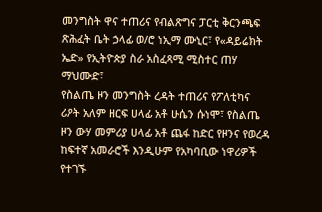መንግስት ዋና ተጠሪና የብልጽግና ፓርቲ ቅርንጫፍ ጽሕፈት ቤት ኃላፊ ወ/ሮ ነኢማ ሙኒር፣ የ«ዳይሬክት ኤድ» የኢትዮጵያ ስራ አስፈጻሚ ሚስተር ጠሃ ማህሙድ፣
የስልጤ ዞን መንግስት ረዳት ተጠሪና የፖለቲካና ሪዖት አለም ዘርፍ ሀላፊ አቶ ሁሴን ሱነሞ፣ የስልጤ ዞን ውሃ መምሪያ ሀላፊ አቶ ጨፋ ከድር የዞንና የወረዳ ከፍተኛ አመራሮች እንዲሁም የአካባቢው ነዋሪዎች የተገኙ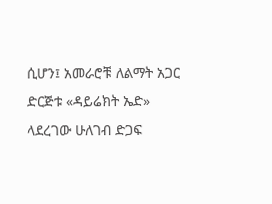ሲሆን፤ አመራሮቹ ለልማት አጋር ድርጅቱ «ዳይሬክት ኤድ» ላደረገው ሁለገብ ድጋፍ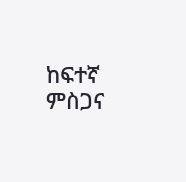ከፍተኛ ምስጋና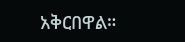አቅርበዋል።